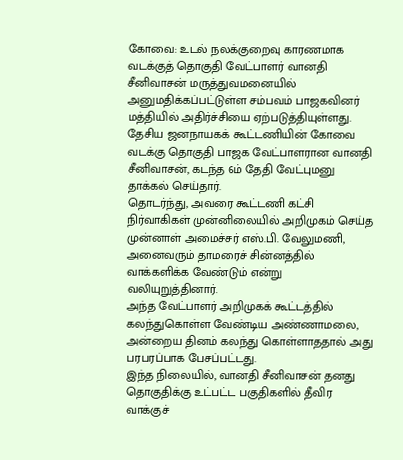கோவை: உடல் நலக்குறைவு காரணமாக வடக்குத் தொகுதி வேட்பாளர் வானதி சீனிவாசன் மருத்துவமனையில் அனுமதிக்கப்பட்டுள்ள சம்பவம் பாஜகவினர் மத்தியில் அதிர்ச்சியை ஏற்படுத்தியுள்ளது.
தேசிய ஜனநாயகக் கூட்டணியின் கோவை வடக்கு தொகுதி பாஜக வேட்பாளரான வானதி சீனிவாசன், கடந்த 6ம் தேதி வேட்புமனு தாக்கல் செய்தார்.
தொடர்ந்து, அவரை கூட்டணி கட்சி நிர்வாகிகள் முன்னிலையில் அறிமுகம் செய்த முன்னாள் அமைச்சர் எஸ்.பி. வேலுமணி, அனைவரும் தாமரைச் சின்னத்தில் வாக்களிக்க வேண்டும் என்று வலியுறுத்தினார்.
அந்த வேட்பாளர் அறிமுகக் கூட்டத்தில் கலந்துகொள்ள வேண்டிய அண்ணாமலை, அன்றைய தினம் கலந்து கொள்ளாததால் அது பரபரப்பாக பேசப்பட்டது.
இந்த நிலையில், வானதி சீனிவாசன் தனது தொகுதிக்கு உட்பட்ட பகுதிகளில் தீவிர வாக்குச்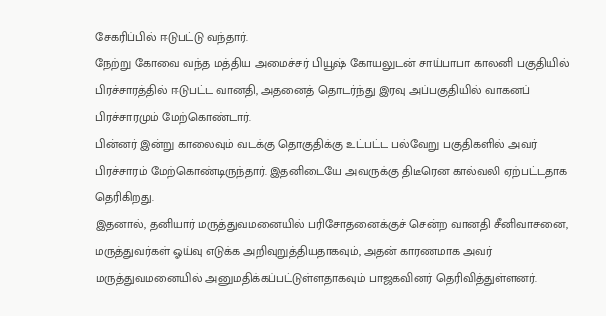சேகரிப்பில் ஈடுபட்டு வந்தார்.
நேற்று கோவை வந்த மத்திய அமைச்சர் பியூஷ் கோயலுடன் சாய்பாபா காலனி பகுதியில் பிரச்சாரத்தில் ஈடுபட்ட வானதி, அதனைத் தொடர்ந்து இரவு அப்பகுதியில் வாகனப் பிரச்சாரமும் மேற்கொண்டார்.
பின்னர் இன்று காலைவும் வடக்கு தொகுதிக்கு உட்பட்ட பல்வேறு பகுதிகளில் அவர் பிரச்சாரம் மேற்கொண்டிருந்தார். இதனிடையே அவருக்கு திடீரென கால்வலி ஏற்பட்டதாக தெரிகிறது.
இதனால், தனியார் மருத்துவமனையில் பரிசோதனைக்குச் சென்ற வானதி சீனிவாசனை, மருத்துவர்கள் ஓய்வு எடுக்க அறிவுறுத்தியதாகவும், அதன் காரணமாக அவர் மருத்துவமனையில் அனுமதிக்கப்பட்டுள்ளதாகவும் பாஜகவினர் தெரிவித்துள்ளனர்.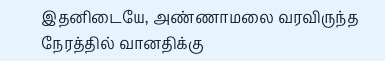இதனிடையே, அண்ணாமலை வரவிருந்த நேரத்தில் வானதிக்கு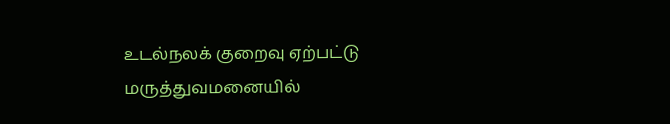உடல்நலக் குறைவு ஏற்பட்டு மருத்துவமனையில்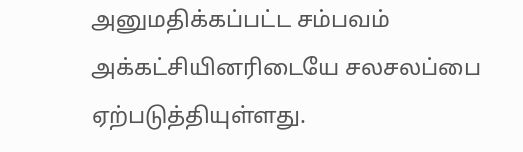அனுமதிக்கப்பட்ட சம்பவம் அக்கட்சியினரிடையே சலசலப்பை ஏற்படுத்தியுள்ளது.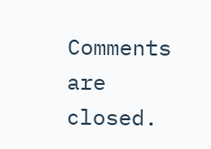Comments are closed.